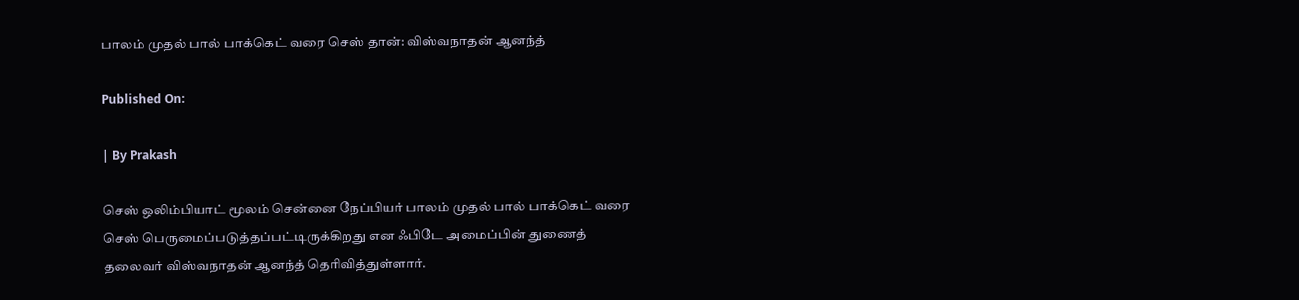பாலம் முதல் பால் பாக்கெட் வரை செஸ் தான்: விஸ்வநாதன் ஆனந்த்

Published On:

| By Prakash

செஸ் ஒலிம்பியாட் மூலம் சென்னை நேப்பியர் பாலம் முதல் பால் பாக்கெட் வரை செஸ் பெருமைப்படுத்தப்பட்டிருக்கிறது என ஃபிடே அமைப்பின் துணைத் தலைவர் விஸ்வநாதன் ஆனந்த் தெரிவித்துள்ளார்.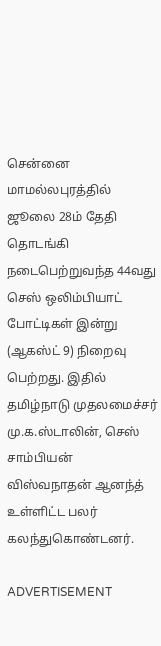சென்னை மாமல்லபுரத்தில் ஜூலை 28ம் தேதி தொடங்கி நடைபெற்றுவந்த 44வது செஸ் ஒலிம்பியாட் போட்டிகள் இன்று (ஆகஸ்ட் 9) நிறைவு பெற்றது. இதில் தமிழ்நாடு முதலமைச்சர் மு.க.ஸ்டாலின், செஸ் சாம்பியன் விஸ்வநாதன் ஆனந்த் உள்ளிட்ட பலர் கலந்துகொண்டனர்.

ADVERTISEMENT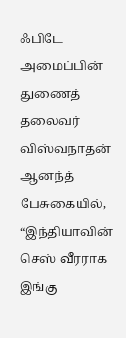ஃபிடே அமைப்பின் துணைத் தலைவர் விஸ்வநாதன் ஆனந்த் பேசுகையில், “இந்தியாவின் செஸ் வீரராக இங்கு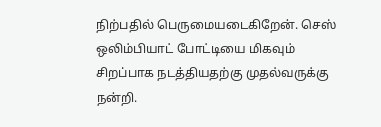நிற்பதில் பெருமையடைகிறேன். செஸ் ஒலிம்பியாட் போட்டியை மிகவும் சிறப்பாக நடத்தியதற்கு முதல்வருக்கு நன்றி.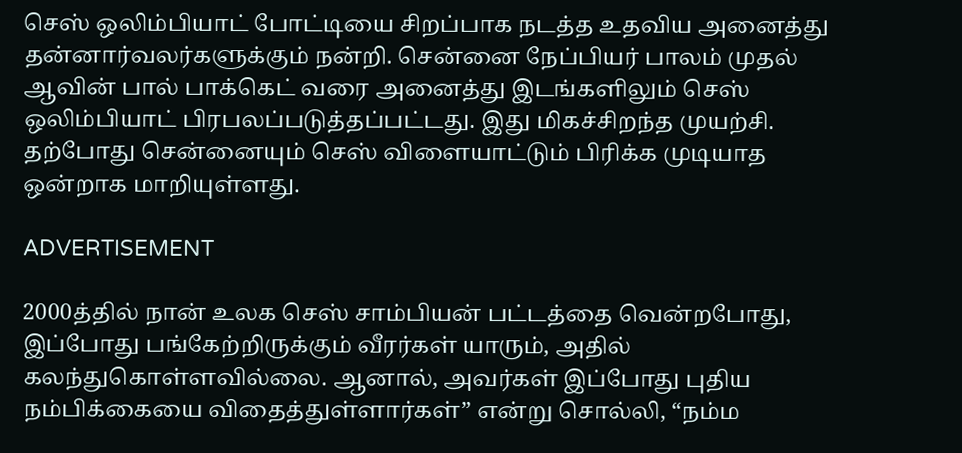செஸ் ஒலிம்பியாட் போட்டியை சிறப்பாக நடத்த உதவிய அனைத்து தன்னார்வலர்களுக்கும் நன்றி. சென்னை நேப்பியர் பாலம் முதல் ஆவின் பால் பாக்கெட் வரை அனைத்து இடங்களிலும் செஸ் ஒலிம்பியாட் பிரபலப்படுத்தப்பட்டது. இது மிகச்சிறந்த முயற்சி. தற்போது சென்னையும் செஸ் விளையாட்டும் பிரிக்க முடியாத ஒன்றாக மாறியுள்ளது.

ADVERTISEMENT

2000த்தில் நான் உலக செஸ் சாம்பியன் பட்டத்தை வென்றபோது, இப்போது பங்கேற்றிருக்கும் வீரர்கள் யாரும், அதில் கலந்துகொள்ளவில்லை. ஆனால், அவர்கள் இப்போது புதிய நம்பிக்கையை விதைத்துள்ளார்கள்” என்று சொல்லி, “நம்ம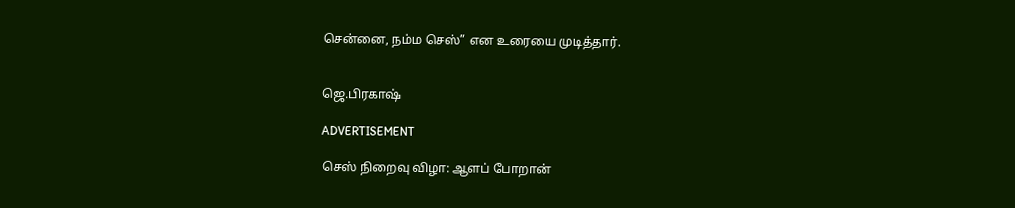சென்னை, நம்ம செஸ்” என உரையை முடித்தார்.


ஜெ.பிரகாஷ்

ADVERTISEMENT

செஸ் நிறைவு விழா: ஆளப் போறான்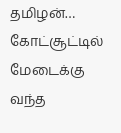தமிழன்… கோட்சூட்டில் மேடைக்கு வந்த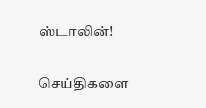ஸ்டாலின்!

செய்திகளை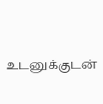உடனுக்குடன்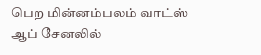பெற மின்னம்பலம் வாட்ஸ் ஆப் சேனலில்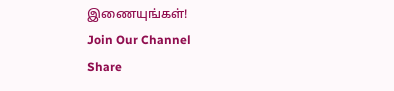இணையுங்கள்!
Join Our Channel
Share